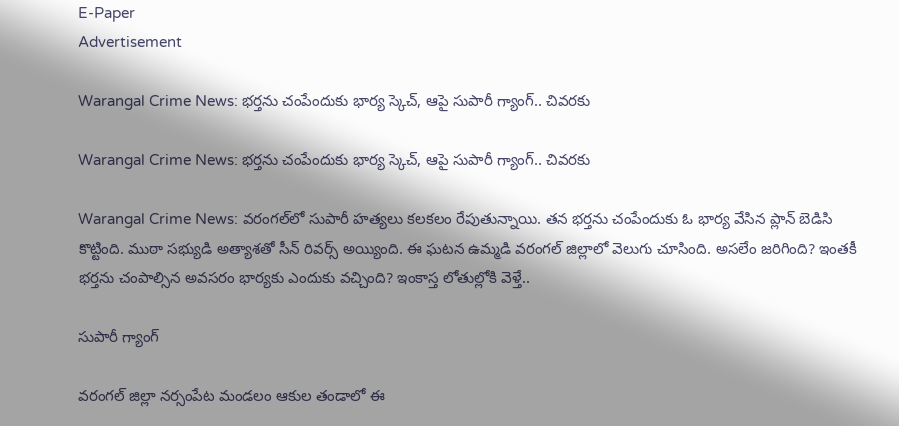E-Paper
Advertisement

Warangal Crime News: భర్తను చంపేందుకు భార్య స్కెచ్, ఆపై సుపారీ గ్యాంగ్.. చివరకు

Warangal Crime News: భర్తను చంపేందుకు భార్య స్కెచ్, ఆపై సుపారీ గ్యాంగ్.. చివరకు

Warangal Crime News: వరంగల్‌లో సుపారీ హత్యలు కలకలం రేపుతున్నాయి. తన భర్తను చంపేందుకు ఓ భార్య వేసిన ప్లాన్ బెడిసి కొట్టింది. ముఠా సభ్యుడి అత్యాశతో సీన్‌ రివర్స్‌ అయ్యింది. ఈ ఘటన ఉమ్మడి వరంగల్‌ జిల్లాలో వెలుగు చూసింది. అసలేం జరిగింది? ఇంతకీ భర్తను చంపాల్సిన అవసరం భార్యకు ఎందుకు వచ్చింది? ఇంకాస్త లోతుల్లోకి వెళ్తే..

సుపారీ గ్యాంగ్

వరంగల్‌ జిల్లా నర్సంపేట మండలం ఆకుల తండాలో ఈ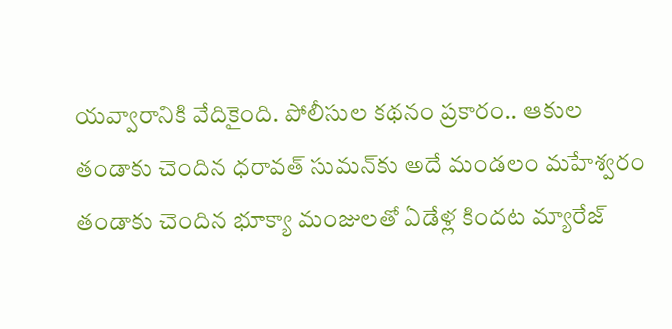యవ్వారానికి వేదికైంది. పోలీసుల కథనం ప్రకారం.. ఆకుల తండాకు చెందిన ధరావత్‌ సుమన్‌కు అదే మండలం మహేశ్వరం తండాకు చెందిన భూక్యా మంజులతో ఏడేళ్ల కిందట మ్యారేజ్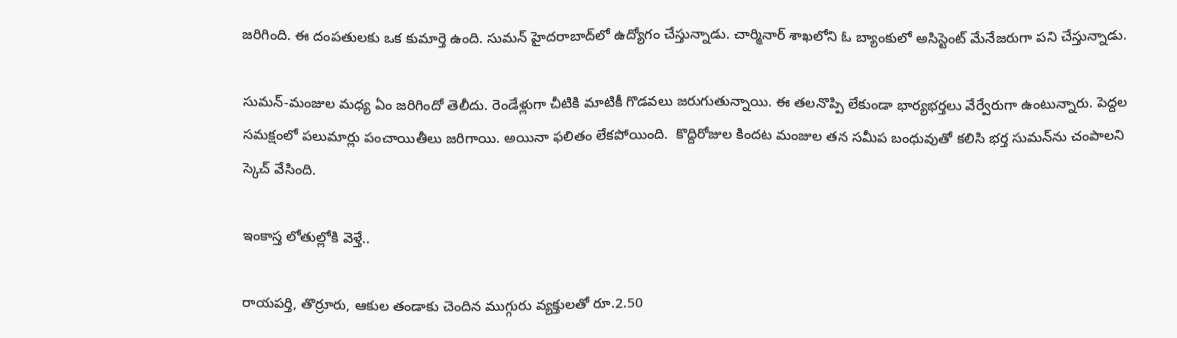జరిగింది. ఈ దంపతులకు ఒక కుమార్తె ఉంది. సుమన్‌ హైదరాబాద్‌లో ఉద్యోగం చేస్తున్నాడు. చార్మినార్‌ శాఖలోని ఓ బ్యాంకులో అసిస్టెంట్‌ మేనేజరుగా పని చేస్తున్నాడు.

సుమన్-మంజుల మధ్య ఏం జరిగిందో తెలీదు. రెండేళ్లుగా చీటికి మాటికీ గొడవలు జరుగుతున్నాయి. ఈ తలనొప్పి లేకుండా భార్యభర్తలు వేర్వేరుగా ఉంటున్నారు. పెద్దల సమక్షంలో పలుమార్లు పంచాయితీలు జరిగాయి. అయినా ఫలితం లేకపోయింది.  కొద్దిరోజుల కిందట మంజుల తన సమీప బంధువుతో కలిసి భర్త సుమన్‌ను చంపాలని స్కెచ్ వేసింది.

ఇంకాస్త లోతుల్లోకి వెళ్తే..

రాయపర్తి, తొర్రూరు, ఆకుల తండాకు చెందిన ముగ్గురు వ్యక్తులతో రూ.2.50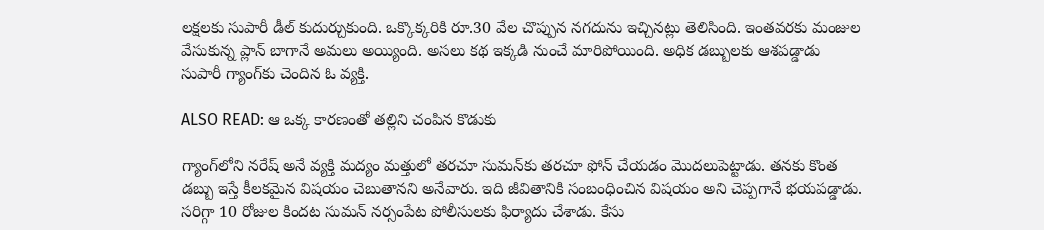లక్షలకు సుపారీ డీల్ కుదుర్చుకుంది. ఒక్కొక్కరికి రూ.30 వేల చొప్పున నగదును ఇచ్చినట్లు తెలిసింది. ఇంతవరకు మంజుల వేసుకున్న ప్లాన్ బాగానే అమలు అయ్యింది. అసలు కథ ఇక్కడి నుంచే మారిపోయింది. అధిక డబ్బులకు ఆశపడ్డాడు సుపారీ గ్యాంగ్‌కు చెందిన ఓ వ్యక్తి.

ALSO READ: ఆ ఒక్క కారణంతో తల్లిని చంపిన కొడుకు

గ్యాంగ్‌లోని నరేష్‌ అనే వ్యక్తి మద్యం మత్తులో తరచూ సుమన్‌కు తరచూ ఫోన్‌ చేయడం మొదలుపెట్టాడు. తనకు కొంత డబ్బు ఇస్తే కీలకమైన విషయం చెబుతానని అనేవారు. ఇది జీవితానికి సంబంధించిన విషయం అని చెప్పగానే భయపడ్డాడు. సరిగ్గా 10 రోజుల కిందట సుమన్‌ నర్సంపేట పోలీసులకు ఫిర్యాదు చేశాడు. కేసు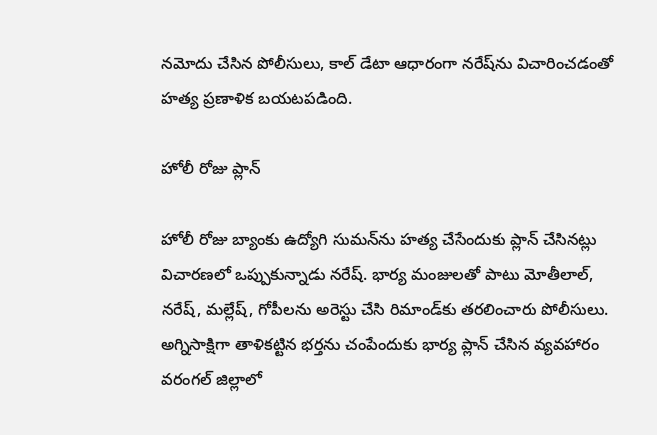నమోదు చేసిన పోలీసులు, కాల్‌ డేటా ఆధారంగా నరేష్‌ను విచారించడంతో హత్య ప్రణాళిక బయటపడింది.

హోలీ రోజు ప్లాన్

హోలీ రోజు బ్యాంకు ఉద్యోగి సుమన్‌‌ను హత్య చేసేందుకు ప్లాన్ చేసినట్లు విచారణలో ఒప్పుకున్నాడు నరేష్. భార్య మంజులతో పాటు మోతీలాల్, నరేష్, మల్లేష్, గోపీలను అరెస్టు చేసి రిమాండ్‌కు తరలించారు పోలీసులు. అగ్నిసాక్షిగా తాళికట్టిన భర్తను చంపేందుకు భార్య ప్లాన్ చేసిన వ్యవహారం వరంగల్ జిల్లాలో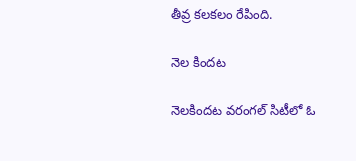తీవ్ర కలకలం రేపింది.

నెల కిందట

నెలకిందట వరంగల్ సిటీలో ఓ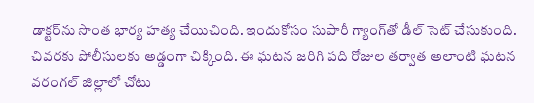డాక్టర్‌ను సొంత భార్య హత్య చేయిచింది. ఇందుకోసం సుపారీ గ్యాంగ్‌తో డీల్ సెట్ చేసుకుంది. చివరకు పోలీసులకు అడ్డంగా చిక్కింది. ఈ ఘటన జరిగి పది రోజుల తర్వాత అలాంటి ఘటన వరంగల్‌ జిల్లాలో చోటు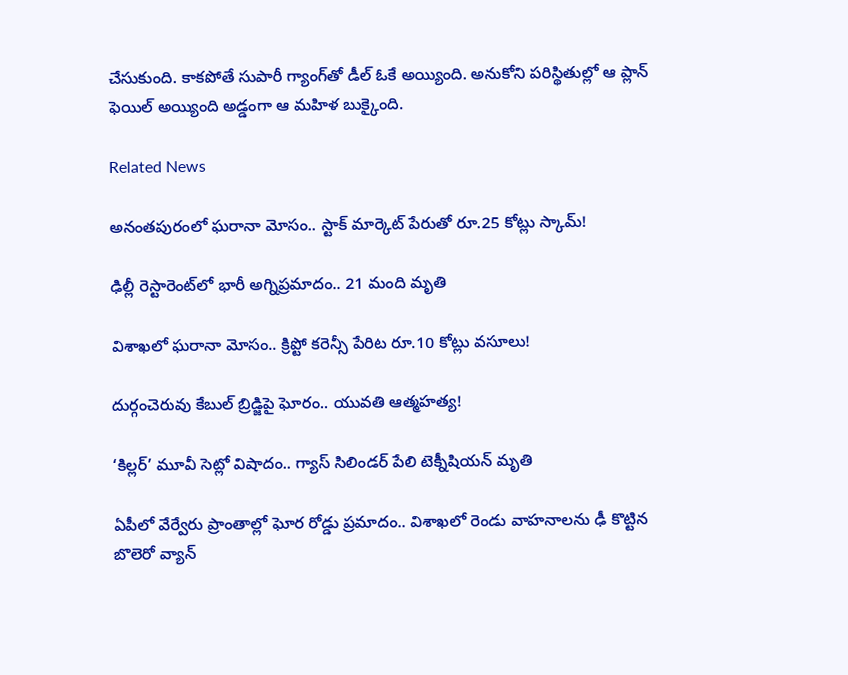చేసుకుంది. కాకపోతే సుపారీ గ్యాంగ్‌తో డీల్ ఓకే అయ్యింది. అనుకోని పరిస్థితుల్లో ఆ ప్లాన్ ఫెయిల్ అయ్యింది అడ్డంగా ఆ మహిళ బుక్కైంది.

Related News

అనంతపురంలో ఘరానా మోసం.. స్టాక్ మార్కెట్ పేరుతో రూ.25 కోట్లు స్కామ్!

ఢిల్లీ రెస్టారెంట్‌లో భారీ అగ్నిప్రమాదం.. 21 మంది మృతి

విశాఖలో ఘరానా మోసం.. క్రిప్టో కరెన్సీ పేరిట రూ.10 కోట్లు వసూలు!

దుర్గంచెరువు కేబుల్ బ్రిడ్జిపై ఘోరం.. యువతి ఆత్మహత్య!

‘కిల్లర్’ మూవీ సెట్లో విషాదం.. గ్యాస్ సిలిండర్ పేలి టెక్నీషియన్ మృతి

ఏపీలో వేర్వేరు ప్రాంతాల్లో ఘోర రోడ్డు ప్రమాదం.. విశాఖలో రెండు వాహనాలను ఢీ కొట్టిన బొలెరో వ్యాన్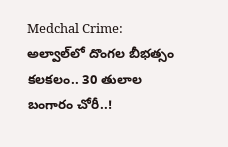Medchal Crime: అల్వాల్‌లో దొంగల బీభత్సం కలకలం.. 30 తులాల బంగారం చోరీ..!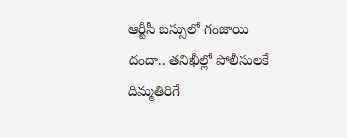ఆర్టీసీ బస్సులో గంజాయి దందా.. తనిఖీల్లో పోలీసులకే దిమ్మతిరిగే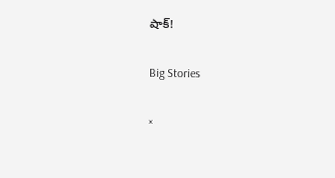షాక్!

Big Stories

×